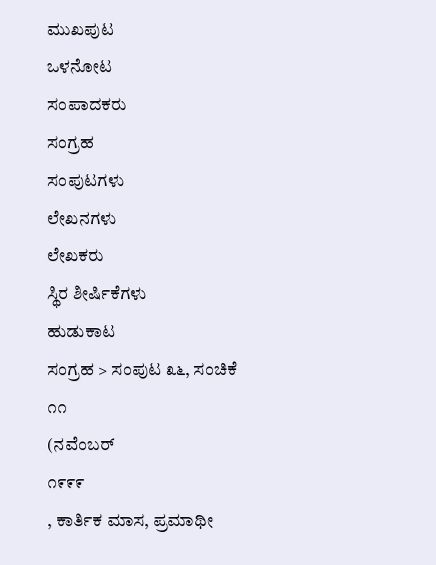ಮುಖಪುಟ
ಒಳನೋಟ
ಸಂಪಾದಕರು
ಸಂಗ್ರಹ
ಸಂಪುಟಗಳು
ಲೇಖನಗಳು
ಲೇಖಕರು
ಸ್ಥಿರ ಶೀರ್ಷಿಕೆಗಳು
ಹುಡುಕಾಟ
ಸಂಗ್ರಹ > ಸಂಪುಟ ೩೬, ಸಂಚಿಕೆ ೧೧
(ನವೆಂಬರ್
೧೯೯೯
, ಕಾರ್ತಿಕ ಮಾಸ, ಪ್ರಮಾಥೀ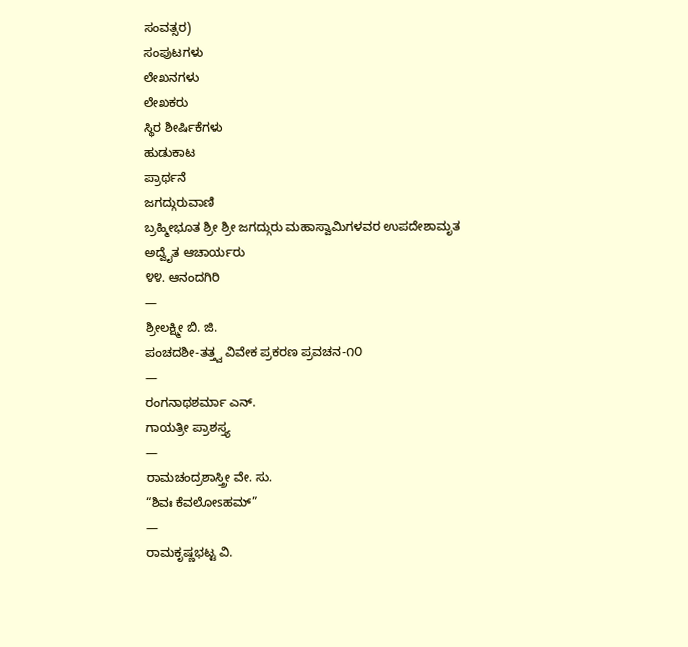ಸಂವತ್ಸರ)
ಸಂಪುಟಗಳು
ಲೇಖನಗಳು
ಲೇಖಕರು
ಸ್ಥಿರ ಶೀರ್ಷಿಕೆಗಳು
ಹುಡುಕಾಟ
ಪ್ರಾರ್ಥನೆ
ಜಗದ್ಗುರುವಾಣಿ
ಬ್ರಹ್ಮೀಭೂತ ಶ್ರೀ ಶ್ರೀ ಜಗದ್ಗುರು ಮಹಾಸ್ವಾಮಿಗಳವರ ಉಪದೇಶಾಮೃತ
ಅದ್ವೈತ ಆಚಾರ್ಯರು
೪೪. ಆನಂದಗಿರಿ
—
ಶ್ರೀಲಕ್ಷ್ಮೀ ಬಿ. ಜಿ.
ಪಂಚದಶೀ-ತತ್ತ್ವ ವಿವೇಕ ಪ್ರಕರಣ ಪ್ರವಚನ-೧೦
—
ರಂಗನಾಥಶರ್ಮಾ ಎನ್.
ಗಾಯತ್ರೀ ಪ್ರಾಶಸ್ತ್ಯ
—
ರಾಮಚಂದ್ರಶಾಸ್ತ್ರೀ ವೇ. ಸು.
“ಶಿವಃ ಕೆವಲೋsಹಮ್”
—
ರಾಮಕೃಷ್ಣಭಟ್ಟ ವಿ.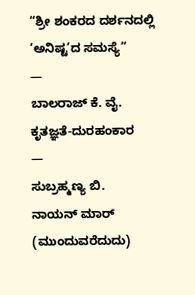“ಶ್ರೀ ಶಂಕರದ ದರ್ಶನದಲ್ಲಿ ‘ಅನಿಷ್ಟ’ದ ಸಮಸ್ಯೆ”
—
ಬಾಲರಾಜ್ ಕೆ. ವೈ.
ಕೃತಜ್ಞತೆ-ದುರಹಂಕಾರ
—
ಸುಬ್ರಹ್ಮಣ್ಯ ಬಿ.
ನಾಯನ್ ಮಾರ್ (ಮುಂದುವರೆದುದು)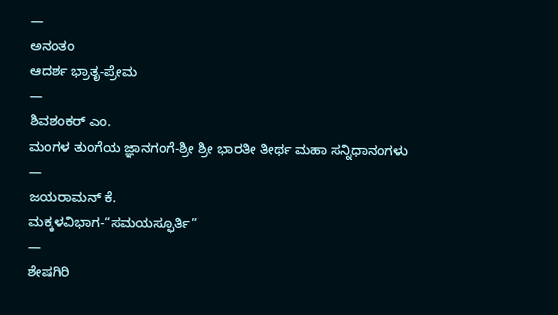—
ಅನಂತಂ
ಆದರ್ಶ ಭ್ರಾತೃ-ಪ್ರೇಮ
—
ಶಿವಶಂಕರ್ ಎಂ.
ಮಂಗಳ ತುಂಗೆಯ ಜ್ಞಾನಗಂಗೆ-ಶ್ರೀ ಶ್ರೀ ಭಾರತೀ ತೀರ್ಥ ಮಹಾ ಸನ್ನಿಧಾನಂಗಳು
—
ಜಯರಾಮನ್ ಕೆ.
ಮಕ್ಕಳವಿಭಾಗ-“ಸಮಯಸ್ಫೂರ್ತಿ”
—
ಶೇಷಗಿರಿ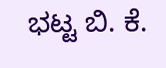ಭಟ್ಟ ಬಿ. ಕೆ.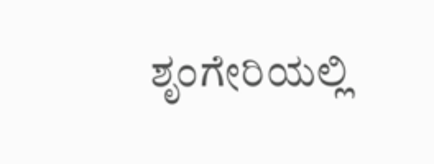ಶೃಂಗೇರಿಯಲ್ಲಿ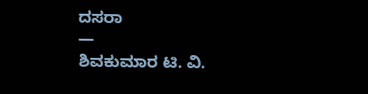ದಸರಾ
—
ಶಿವಕುಮಾರ ಟಿ. ವಿ.